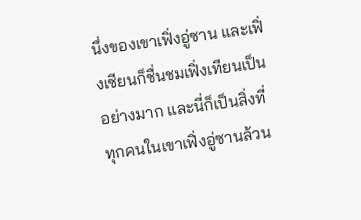นึ่งของเขาเฟิ่งอู่ซาน และเฟิ่งเซียนก็ชื่นชมเฟิ่งเทียนเป็นอย่างมาก และนี่ก็เป็นสิ่งที่ทุกคนในเขาเฟิ่งอู่ซานล้วน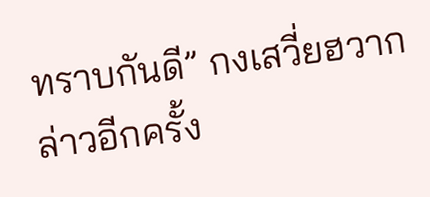ทราบกันดี” กงเสวี่ยฮวากล่าวอีกครั้ง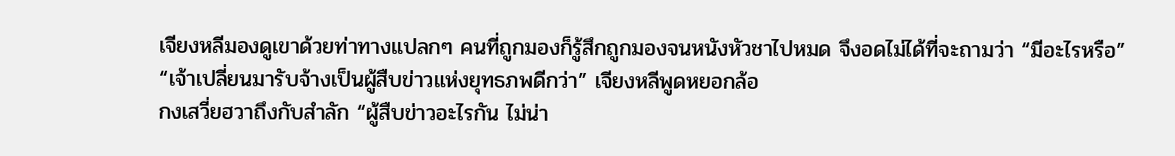เจียงหลีมองดูเขาด้วยท่าทางแปลกๆ คนที่ถูกมองก็รู้สึกถูกมองจนหนังหัวชาไปหมด จึงอดไม่ได้ที่จะถามว่า “มีอะไรหรือ”
“เจ้าเปลี่ยนมารับจ้างเป็นผู้สืบข่าวแห่งยุทธภพดีกว่า” เจียงหลีพูดหยอกล้อ
กงเสวี่ยฮวาถึงกับสำลัก “ผู้สืบข่าวอะไรกัน ไม่น่า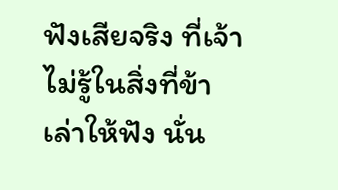ฟังเสียจริง ที่เจ้าไม่รู้ในสิ่งที่ข้าเล่าให้ฟัง นั่น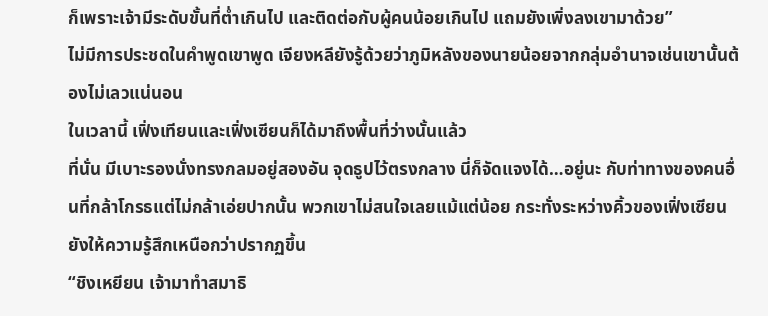ก็เพราะเจ้ามีระดับขั้นที่ต่ำเกินไป และติดต่อกับผู้คนน้อยเกินไป แถมยังเพิ่งลงเขามาด้วย”
ไม่มีการประชดในคำพูดเขาพูด เจียงหลียังรู้ด้วยว่าภูมิหลังของนายน้อยจากกลุ่มอำนาจเช่นเขานั้นต้องไม่เลวแน่นอน
ในเวลานี้ เฟิ่งเทียนและเฟิ่งเซียนก็ได้มาถึงพื้นที่ว่างนั้นแล้ว
ที่นั่น มีเบาะรองนั่งทรงกลมอยู่สองอัน จุดธูปไว้ตรงกลาง นี่ก็จัดแจงได้…อยู่นะ กับท่าทางของคนอื่นที่กล้าโกรธแต่ไม่กล้าเอ่ยปากนั้น พวกเขาไม่สนใจเลยแม้แต่น้อย กระทั่งระหว่างคิ้วของเฟิ่งเซียนยังให้ความรู้สึกเหนือกว่าปรากฏขึ้น
“ชิงเหยียน เจ้ามาทำสมาธิ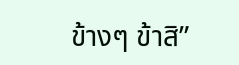ข้างๆ ข้าสิ”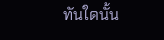ทันใดนั้น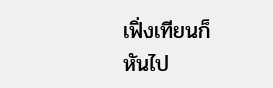เฟิ่งเทียนก็หันไป